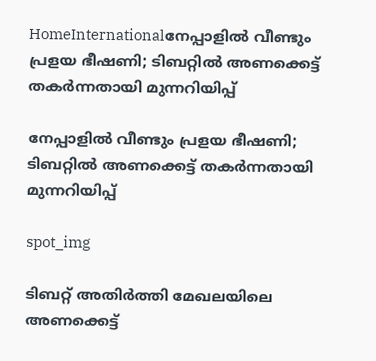HomeInternationalനേപ്പാളില്‍ വീണ്ടും പ്രളയ ഭീഷണി; ടിബറ്റില്‍ അണക്കെട്ട് തകര്‍ന്നതായി മുന്നറിയിപ്പ്

നേപ്പാളില്‍ വീണ്ടും പ്രളയ ഭീഷണി; ടിബറ്റില്‍ അണക്കെട്ട് തകര്‍ന്നതായി മുന്നറിയിപ്പ്

spot_img

ടിബറ്റ് അതിര്‍ത്തി മേഖലയിലെ അണക്കെട്ട്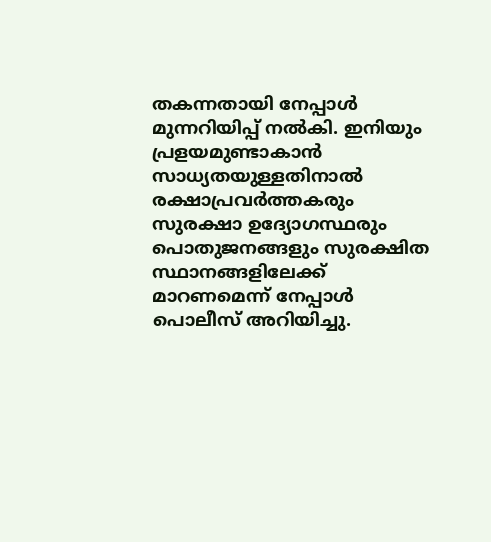തകന്നതായി നേപ്പാള്‍ മുന്നറിയിപ്പ് നല്‍കി. ഇനിയും പ്രളയമുണ്ടാകാന്‍ സാധ്യതയുള്ളതിനാല്‍ രക്ഷാപ്രവര്‍ത്തകരും സുരക്ഷാ ഉദ്യോഗസ്ഥരും പൊതുജനങ്ങളും സുരക്ഷിത സ്ഥാനങ്ങളിലേക്ക് മാറണമെന്ന് നേപ്പാള്‍ പൊലീസ് അറിയിച്ചു.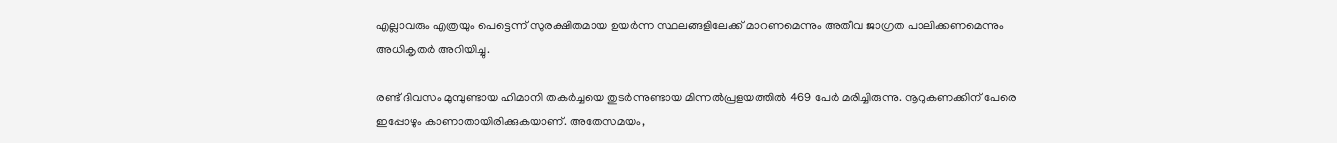എല്ലാവരും എത്രയും പെട്ടെന്ന് സുരക്ഷിതമായ ഉയര്‍ന്ന സ്ഥലങ്ങളിലേക്ക് മാറണമെന്നും അതീവ ജാഗ്രത പാലിക്കണമെന്നും അധികൃതര്‍ അറിയിച്ചു.

രണ്ട് ദിവസം മുമ്പുണ്ടായ ഹിമാനി തകര്‍ച്ചയെ തുടര്‍ന്നുണ്ടായ മിന്നല്‍പ്രളയത്തില്‍ 469 പേര്‍ മരിച്ചിരുന്നു. നൂറുകണക്കിന് പേരെ ഇപ്പോഴും കാണാതായിരിക്കുകയാണ്. അതേസമയം,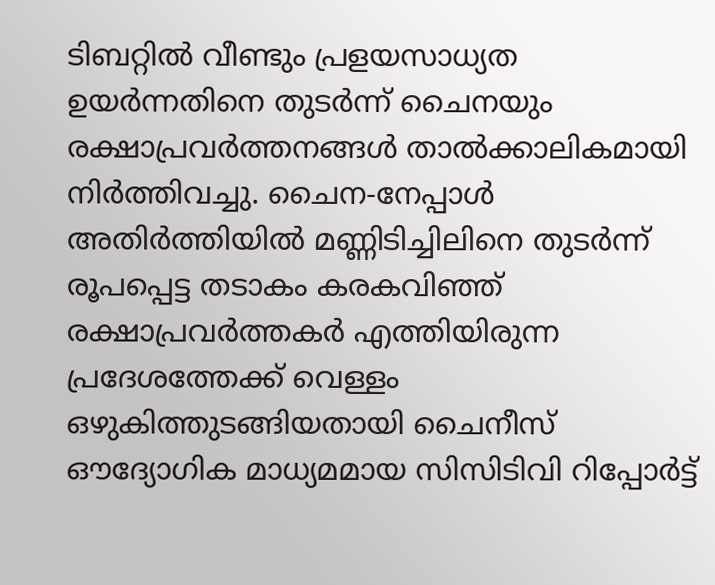ടിബറ്റില്‍ വീണ്ടും പ്രളയസാധ്യത ഉയര്‍ന്നതിനെ തുടര്‍ന്ന് ചൈനയും രക്ഷാപ്രവര്‍ത്തനങ്ങള്‍ താല്‍ക്കാലികമായി നിര്‍ത്തിവച്ചു. ചൈന-നേപ്പാള്‍ അതിര്‍ത്തിയില്‍ മണ്ണിടിച്ചിലിനെ തുടര്‍ന്ന് രൂപപ്പെട്ട തടാകം കരകവിഞ്ഞ് രക്ഷാപ്രവര്‍ത്തകര്‍ എത്തിയിരുന്ന പ്രദേശത്തേക്ക് വെള്ളം ഒഴുകിത്തുടങ്ങിയതായി ചൈനീസ് ഔദ്യോഗിക മാധ്യമമായ സിസിടിവി റിപ്പോര്‍ട്ട്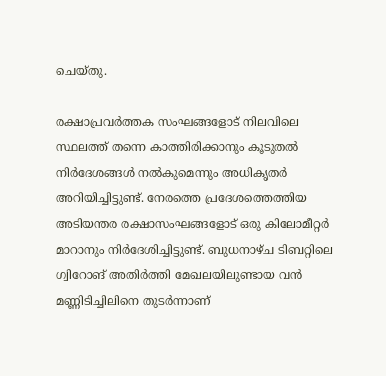ചെയ്തു.

രക്ഷാപ്രവര്‍ത്തക സംഘങ്ങളോട് നിലവിലെ സ്ഥലത്ത് തന്നെ കാത്തിരിക്കാനും കൂടുതല്‍ നിര്‍ദേശങ്ങള്‍ നല്‍കുമെന്നും അധികൃതര്‍ അറിയിച്ചിട്ടുണ്ട്. നേരത്തെ പ്രദേശത്തെത്തിയ അടിയന്തര രക്ഷാസംഘങ്ങളോട് ഒരു കിലോമീറ്റര്‍ മാറാനും നിര്‍ദേശിച്ചിട്ടുണ്ട്. ബുധനാഴ്ച ടിബറ്റിലെ ഗ്വിറോങ് അതിര്‍ത്തി മേഖലയിലുണ്ടായ വന്‍ മണ്ണിടിച്ചിലിനെ തുടര്‍ന്നാണ്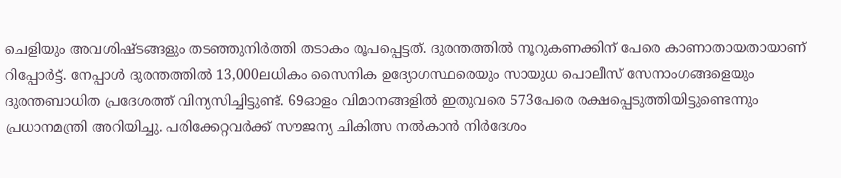ചെളിയും അവശിഷ്ടങ്ങളും തടഞ്ഞുനിര്‍ത്തി തടാകം രൂപപ്പെട്ടത്. ദുരന്തത്തില്‍ നൂറുകണക്കിന് പേരെ കാണാതായതായാണ് റിപ്പോര്‍ട്ട്. നേപ്പാള്‍ ദുരന്തത്തില്‍ 13,000ലധികം സൈനിക ഉദ്യോഗസ്ഥരെയും സായുധ പൊലീസ് സേനാംഗങ്ങളെയും ദുരന്തബാധിത പ്രദേശത്ത് വിന്യസിച്ചിട്ടുണ്ട്. 69ഓളം വിമാനങ്ങളില്‍ ഇതുവരെ 573പേരെ രക്ഷപ്പെടുത്തിയിട്ടുണ്ടെന്നും പ്രധാനമന്ത്രി അറിയിച്ചു. പരിക്കേറ്റവര്‍ക്ക് സൗജന്യ ചികിത്സ നല്‍കാന്‍ നിര്‍ദേശം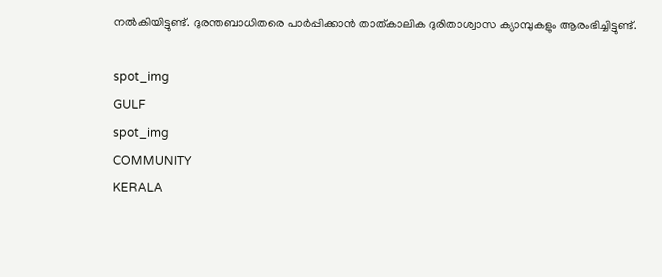നല്‍കിയിട്ടുണ്ട്. ദുരന്തബാധിതരെ പാര്‍പ്പിക്കാന്‍ താത്കാലിക ദുരിതാശ്വാസ ക്യാമ്പുകളും ആരംഭിച്ചിട്ടുണ്ട്.

spot_img
GULF
spot_img
COMMUNITY
KERALA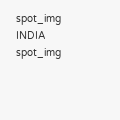spot_img
INDIA
spot_img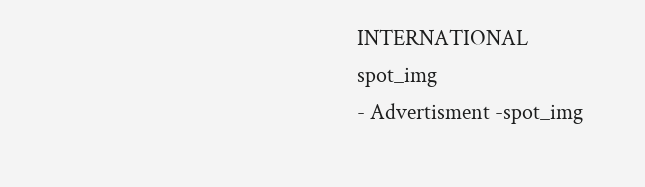INTERNATIONAL
spot_img
- Advertisment -spot_img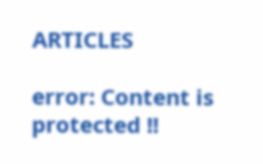ARTICLES

error: Content is protected !!